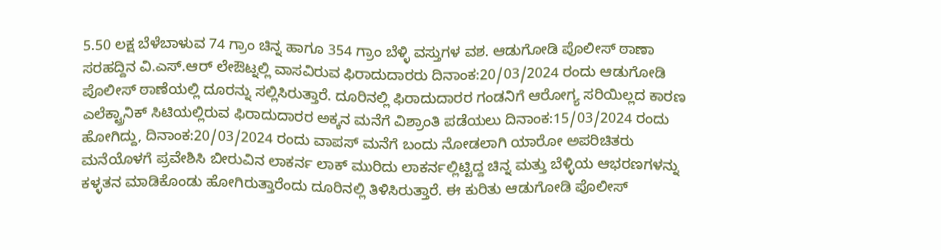5.50 ಲಕ್ಷ ಬೆಳೆಬಾಳುವ 74 ಗ್ರಾಂ ಚಿನ್ನ ಹಾಗೂ 354 ಗ್ರಾಂ ಬೆಳ್ಳಿ ವಸ್ತುಗಳ ವಶ. ಆಡುಗೋಡಿ ಪೊಲೀಸ್ ಠಾಣಾ ಸರಹದ್ದಿನ ವಿ.ಎಸ್.ಆರ್ ಲೇಔಟ್ನಲ್ಲಿ ವಾಸವಿರುವ ಫಿರಾದುದಾರರು ದಿನಾಂಕ:20/03/2024 ರಂದು ಆಡುಗೋಡಿ ಪೊಲೀಸ್ ಠಾಣೆಯಲ್ಲಿ ದೂರನ್ನು ಸಲ್ಲಿಸಿರುತ್ತಾರೆ. ದೂರಿನಲ್ಲಿ ಫಿರಾದುದಾರರ ಗಂಡನಿಗೆ ಆರೋಗ್ಯ ಸರಿಯಿಲ್ಲದ ಕಾರಣ ಎಲೆಕ್ಟ್ರಾನಿಕ್ ಸಿಟಿಯಲ್ಲಿರುವ ಫಿರಾದುದಾರರ ಅಕ್ಕನ ಮನೆಗೆ ವಿಶ್ರಾಂತಿ ಪಡೆಯಲು ದಿನಾಂಕ:15/03/2024 ರಂದು ಹೋಗಿದ್ದು, ದಿನಾಂಕ:20/03/2024 ರಂದು ವಾಪಸ್ ಮನೆಗೆ ಬಂದು ನೋಡಲಾಗಿ ಯಾರೋ ಅಪರಿಚಿತರು ಮನೆಯೊಳಗೆ ಪ್ರವೇಶಿಸಿ ಬೀರುವಿನ ಲಾಕರ್ನ ಲಾಕ್ ಮುರಿದು ಲಾಕರ್ನಲ್ಲಿಟ್ಟಿದ್ದ ಚಿನ್ನ ಮತ್ತು ಬೆಳ್ಳಿಯ ಆಭರಣಗಳನ್ನು ಕಳ್ಳತನ ಮಾಡಿಕೊಂಡು ಹೋಗಿರುತ್ತಾರೆಂದು ದೂರಿನಲ್ಲಿ ತಿಳಿಸಿರುತ್ತಾರೆ. ಈ ಕುರಿತು ಆಡುಗೋಡಿ ಪೊಲೀಸ್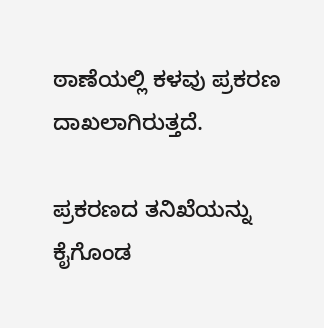ಠಾಣೆಯಲ್ಲಿ ಕಳವು ಪ್ರಕರಣ ದಾಖಲಾಗಿರುತ್ತದೆ.

ಪ್ರಕರಣದ ತನಿಖೆಯನ್ನು ಕೈಗೊಂಡ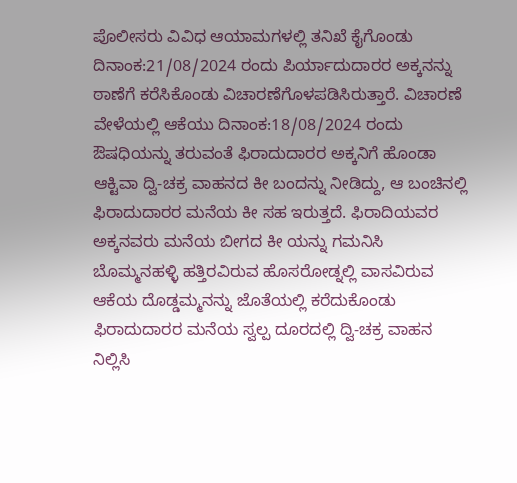ಪೊಲೀಸರು ವಿವಿಧ ಆಯಾಮಗಳಲ್ಲಿ ತನಿಖೆ ಕೈಗೊಂಡು ದಿನಾಂಕ:21/08/2024 ರಂದು ಪಿರ್ಯಾದುದಾರರ ಅಕ್ಕನನ್ನು ಠಾಣೆಗೆ ಕರೆಸಿಕೊಂಡು ವಿಚಾರಣೆಗೊಳಪಡಿಸಿರುತ್ತಾರೆ. ವಿಚಾರಣೆ ವೇಳೆಯಲ್ಲಿ ಆಕೆಯು ದಿನಾಂಕ:18/08/2024 ರಂದು ಔಷಧಿಯನ್ನು ತರುವಂತೆ ಫಿರಾದುದಾರರ ಅಕ್ಕನಿಗೆ ಹೊಂಡಾ ಆಕ್ಟಿವಾ ದ್ವಿ-ಚಕ್ರ ವಾಹನದ ಕೀ ಬಂದನ್ನು ನೀಡಿದ್ದು, ಆ ಬಂಚಿನಲ್ಲಿ ಫಿರಾದುದಾರರ ಮನೆಯ ಕೀ ಸಹ ಇರುತ್ತದೆ. ಫಿರಾದಿಯವರ ಅಕ್ಕನವರು ಮನೆಯ ಬೀಗದ ಕೀ ಯನ್ನು ಗಮನಿಸಿ ಬೊಮ್ಮನಹಳ್ಳಿ ಹತ್ತಿರವಿರುವ ಹೊಸರೋಡ್ನಲ್ಲಿ ವಾಸವಿರುವ ಆಕೆಯ ದೊಡ್ಡಮ್ಮನನ್ನು ಜೊತೆಯಲ್ಲಿ ಕರೆದುಕೊಂಡು ಫಿರಾದುದಾರರ ಮನೆಯ ಸ್ವಲ್ಪ ದೂರದಲ್ಲಿ ದ್ವಿ-ಚಕ್ರ ವಾಹನ ನಿಲ್ಲಿಸಿ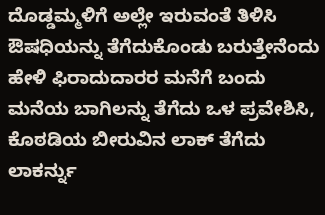ದೊಡ್ಡಮ್ಮಳಿಗೆ ಅಲ್ಲೇ ಇರುವಂತೆ ತಿಳಿಸಿ ಔಷಧಿಯನ್ನು ತೆಗೆದುಕೊಂಡು ಬರುತ್ತೇನೆಂದು ಹೇಳಿ ಫಿರಾದುದಾರರ ಮನೆಗೆ ಬಂದು ಮನೆಯ ಬಾಗಿಲನ್ನು ತೆಗೆದು ಒಳ ಪ್ರವೇಶಿಸಿ, ಕೊಠಡಿಯ ಬೀರುವಿನ ಲಾಕ್ ತೆಗೆದು ಲಾಕರ್ನ್ನು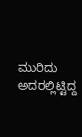ಮುರಿದು ಅದರಲ್ಲಿಟ್ಟಿದ್ದ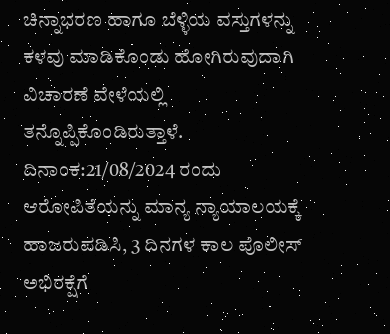ಚಿನ್ನಾಭರಣ ಹಾಗೂ ಬೆಳ್ಳಿಯ ವಸ್ತುಗಳನ್ನು ಕಳವು ಮಾಡಿಕೊಂಡು ಹೋಗಿರುವುದಾಗಿ ವಿಚಾರಣೆ ವೇಳೆಯಲ್ಲಿ ತನ್ನೊಪ್ಪಿಕೊಂಡಿರುತ್ತಾಳೆ.
ದಿನಾಂಕ:21/08/2024 ರಂದು ಆರೋಪಿತೆಯನ್ನು ಮಾನ್ಯ ನ್ಯಾಯಾಲಯಕ್ಕೆ ಹಾಜರುಪಡಿಸಿ, 3 ದಿನಗಳ ಕಾಲ ಪೊಲೀಸ್ ಅಭಿರಕ್ಷೆಗೆ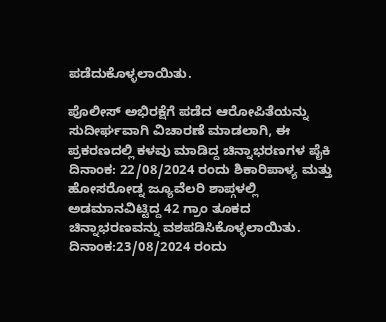ಪಡೆದುಕೊಳ್ಳಲಾಯಿತು.

ಪೊಲೀಸ್ ಅಭಿರಕ್ಷೆಗೆ ಪಡೆದ ಆರೋಪಿತೆಯನ್ನು ಸುದೀರ್ಘವಾಗಿ ವಿಚಾರಣೆ ಮಾಡಲಾಗಿ, ಈ ಪ್ರಕರಣದಲ್ಲಿ ಕಳವು ಮಾಡಿದ್ದ ಚಿನ್ನಾಭರಣಗಳ ಪೈಕಿ ದಿನಾಂಕ: 22/08/2024 ರಂದು ಶಿಕಾರಿಪಾಳ್ಯ ಮತ್ತು ಹೋಸರೋಡ್ನ ಜ್ಯೂವೆಲರಿ ಶಾಪ್ಗಳಲ್ಲಿ ಅಡಮಾನವಿಟ್ಟಿದ್ದ 42 ಗ್ರಾಂ ತೂಕದ ಚಿನ್ನಾಭರಣವನ್ನು ವಶಪಡಿಸಿಕೊಳ್ಳಲಾಯಿತು. ದಿನಾಂಕ:23/08/2024 ರಂದು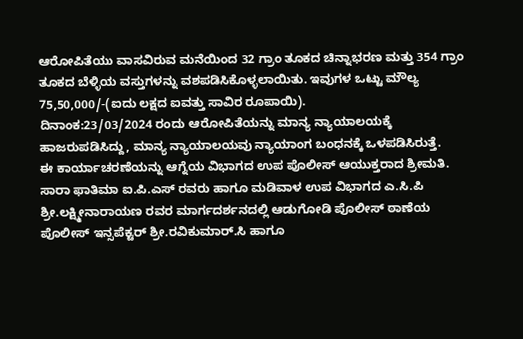ಆರೋಪಿತೆಯು ವಾಸವಿರುವ ಮನೆಯಿಂದ 32 ಗ್ರಾಂ ತೂಕದ ಚಿನ್ನಾಭರಣ ಮತ್ತು 354 ಗ್ರಾಂ ತೂಕದ ಬೆಳ್ಳಿಯ ವಸ್ತುಗಳನ್ನು ವಶಪಡಿಸಿಕೊಳ್ಳಲಾಯಿತು. ಇವುಗಳ ಒಟ್ಟು ಮೌಲ್ಯ 75,50,000/-(ಐದು ಲಕ್ಷದ ಐವತ್ತು ಸಾವಿರ ರೂಪಾಯಿ).
ದಿನಾಂಕ:23/03/2024 ರಂದು ಆರೋಪಿತೆಯನ್ನು ಮಾನ್ಯ ನ್ಯಾಯಾಲಯಕ್ಕೆ ಹಾಜರುಪಡಿಸಿದ್ದು, ಮಾನ್ಯ ನ್ಯಾಯಾಲಯವು ನ್ಯಾಯಾಂಗ ಬಂಧನಕ್ಕೆ ಒಳಪಡಿಸಿರುತ್ತೆ.
ಈ ಕಾರ್ಯಾಚರಣೆಯನ್ನು ಆಗ್ನೆಯ ವಿಭಾಗದ ಉಪ ಪೊಲೀಸ್ ಆಯುಕ್ತರಾದ ಶ್ರೀಮತಿ. ಸಾರಾ ಫಾತಿಮಾ ಐ.ಪಿ.ಎಸ್ ರವರು ಹಾಗೂ ಮಡಿವಾಳ ಉಪ ವಿಭಾಗದ ಎ.ಸಿ.ಪಿ ಶ್ರೀ.ಲಕ್ಷ್ಮೀನಾರಾಯಣ ರವರ ಮಾರ್ಗದರ್ಶನದಲ್ಲಿ ಆಡುಗೋಡಿ ಪೊಲೀಸ್ ಠಾಣೆಯ ಪೊಲೀಸ್ ಇನ್ಸಪೆಕ್ಟರ್ ಶ್ರೀ.ರವಿಕುಮಾರ್.ಸಿ ಹಾಗೂ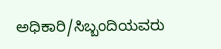ಅಧಿಕಾರಿ/ಸಿಬ್ಬಂದಿಯವರು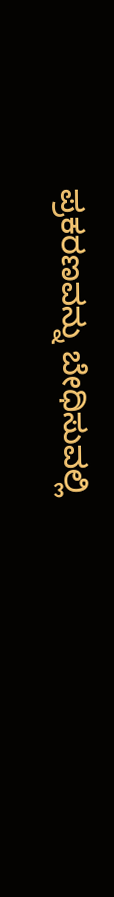ಪ್ರಕರಣವನ್ನು ಬೇಧಿಸುವಲ್ಲಿ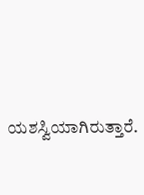ಯಶಸ್ವಿಯಾಗಿರುತ್ತಾರೆ.